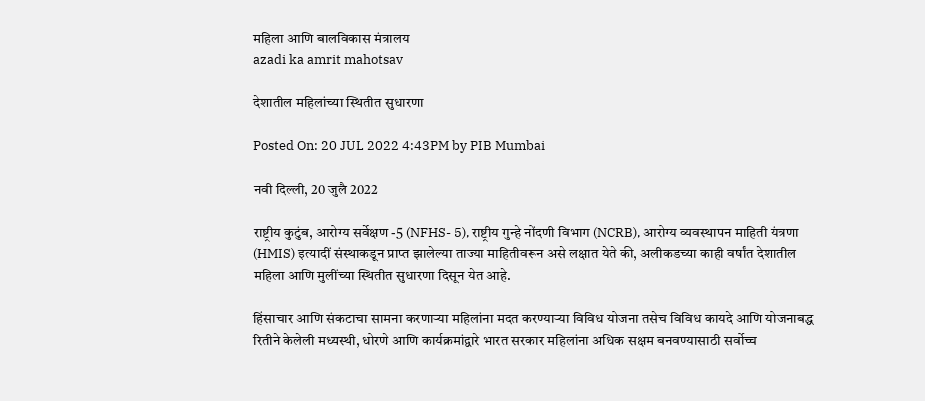महिला आणि बालविकास मंत्रालय
azadi ka amrit mahotsav

देशातील महिलांच्या स्थितीत सुधारणा

Posted On: 20 JUL 2022 4:43PM by PIB Mumbai

नवी दिल्ली, 20 जुलै 2022

राष्ट्रीय कुटुंब, आरोग्य सर्वेक्षण -5 (NFHS- 5), राष्ट्रीय गुन्हे नोंदणी विभाग (NCRB), आरोग्य व्यवस्थापन माहिती यंत्रणा (HMIS) इत्यादीं संस्थाकडून प्राप्त झालेल्या ताज्या माहितीवरून असे लक्षात येते की, अलीकडच्या काही वर्षांत देशातील महिला आणि मुलींच्या स्थितीत सुधारणा दिसून येत आहे.

हिंसाचार आणि संकटाचा सामना करणार्‍या महिलांना मदत करण्याऱ्या विविध योजना तसेच विविध कायदे आणि योजनाबद्ध रितीने केलेली मध्यस्थी, धोरणे आणि कार्यक्रमांद्वारे भारत सरकार महिलांना अधिक सक्षम बनवण्यासाठी सर्वोच्च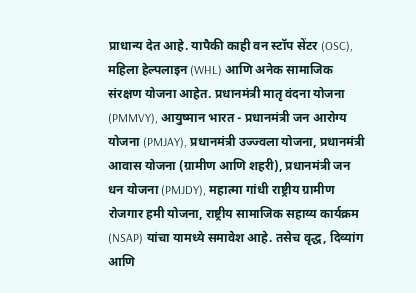प्राधान्य देत आहे. यापैकी काही वन स्टॉप सेंटर (OSC), महिला हेल्पलाइन (WHL) आणि अनेक सामाजिक संरक्षण योजना आहेत. प्रधानमंत्री मातृ वंदना योजना (PMMVY), आयुष्मान भारत - प्रधानमंत्री जन आरोग्य योजना (PMJAY), प्रधानमंत्री उज्ज्वला योजना, प्रधानमंत्री आवास योजना (ग्रामीण आणि शहरी), प्रधानमंत्री जन धन योजना (PMJDY), महात्मा गांधी राष्ट्रीय ग्रामीण रोजगार हमी योजना, राष्ट्रीय सामाजिक सहाय्य कार्यक्रम (NSAP) यांचा यामध्ये समावेश आहे. तसेच वृद्ध, दिव्यांग आणि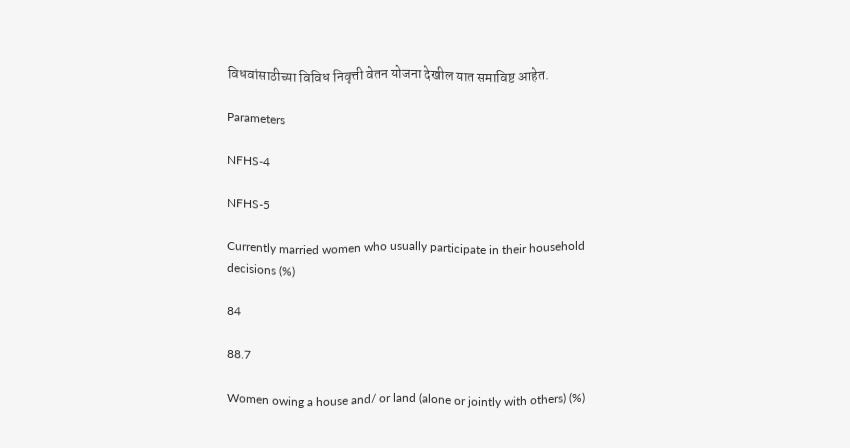विधवांसाठीच्या विविध निवृत्ती वेतन योजना देखील यात समाविष्ट आहेत.

Parameters

NFHS-4

NFHS-5

Currently married women who usually participate in their household decisions (%)

84

88.7

Women owing a house and/ or land (alone or jointly with others) (%)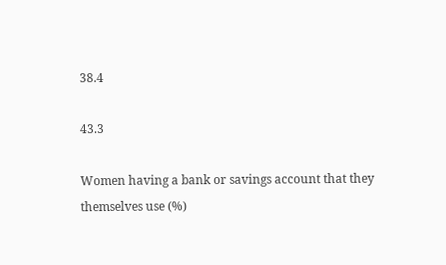38.4

43.3

Women having a bank or savings account that they themselves use (%)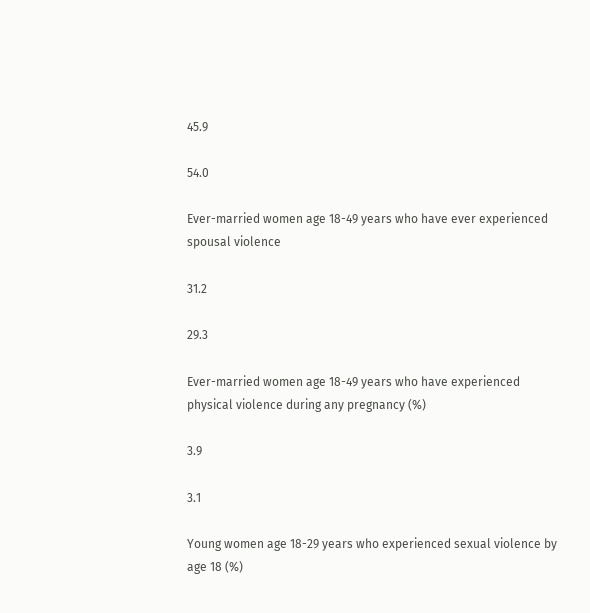45.9

54.0

Ever-married women age 18-49 years who have ever experienced spousal violence

31.2

29.3

Ever-married women age 18-49 years who have experienced physical violence during any pregnancy (%)

3.9

3.1

Young women age 18-29 years who experienced sexual violence by age 18 (%)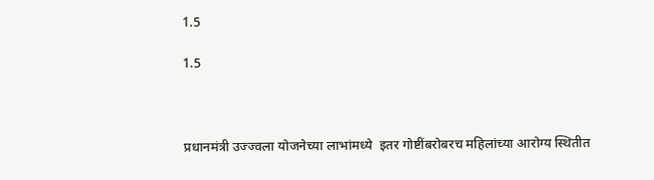1.5

1.5



प्रधानमंत्री उज्ज्वला योजनेच्या लाभांमध्ये  इतर गोष्टींबरोबरच महिलांच्या आरोग्य स्थितीत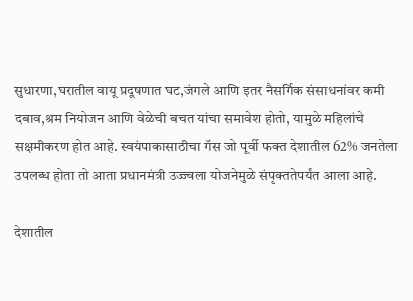सुधारणा,घरातील वायू प्रदूषणात घट,जंगले आणि इतर नैसर्गिक संसाधनांवर कमी दबाव,श्रम नियोजन आणि वेळेची बचत यांचा समावेश होतो, यामुळे महिलांचे सक्षमीकरण होत आहे. स्वयंपाकासाठीचा गॅस जो पूर्वी फक्त देशातील 62% जनतेला उपलब्ध होता तो आता प्रधानमंत्री उज्ज्वला योजनेमुळे संपृक्ततेपर्यंत आला आहे.

देशातील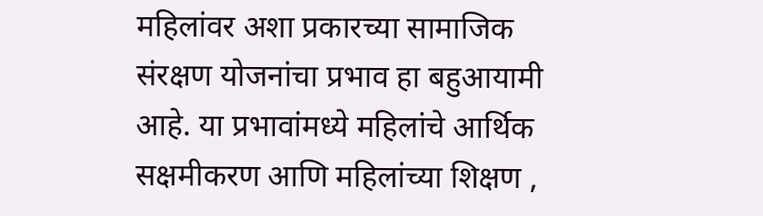महिलांवर अशा प्रकारच्या सामाजिक संरक्षण योजनांचा प्रभाव हा बहुआयामी आहे. या प्रभावांमध्ये महिलांचे आर्थिक सक्षमीकरण आणि महिलांच्या शिक्षण ,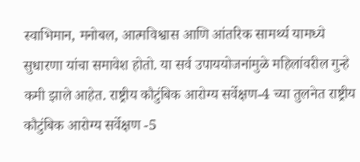स्वाभिमान, मनोबल, आत्मविश्वास आणि आंतरिक सामर्थ्य यामध्ये सुधारणा यांचा समावेश होतो. या सर्व उपाययोजनांमुळे महिलांवरील गुन्हे कमी झाले आहेत. राष्ट्रीय कौटुंबिक आरोग्य सर्वेक्षण-4 च्या तुलनेत राष्ट्रीय कौटुंबिक आरोग्य सर्वेक्षण -5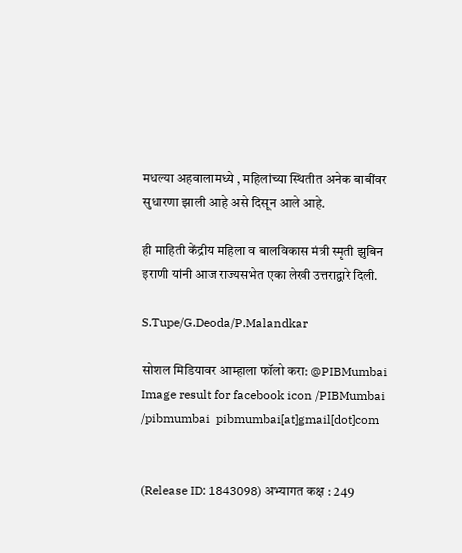मधल्या अहवालामध्ये , महिलांच्या स्थितीत अनेक बाबींवर सुधारणा झाली आहे असे दिसून आले आहे.

ही माहिती केंद्रीय महिला व बालविकास मंत्री स्मृती झुबिन इराणी यांनी आज राज्यसभेत एका लेखी उत्तराद्वारे दिली.

S.Tupe/G.Deoda/P.Malandkar

सोशल मिडियावर आम्हाला फॉलो करा: @PIBMumbai   Image result for facebook icon /PIBMumbai    /pibmumbai  pibmumbai[at]gmail[dot]com


(Release ID: 1843098) अभ्यागत कक्ष : 249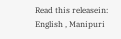Read this releasein: English , Manipuri